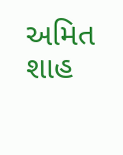અમિત શાહ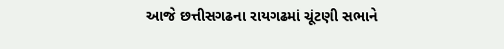આજે છત્તીસગઢના રાયગઢમાં ચૂંટણી સભાને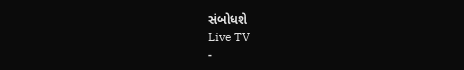સંબોધશે
Live TV
-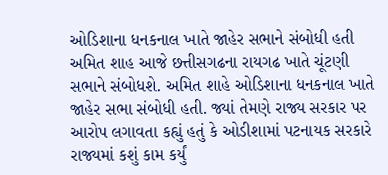ઓડિશાના ધનકનાલ ખાતે જાહેર સભાને સંબોધી હતી
અમિત શાહ આજે છત્તીસગઢના રાયગઢ ખાતે ચૂંટણી સભાને સંબોધશે. અમિત શાહે ઓડિશાના ધનકનાલ ખાતે જાહેર સભા સંબોધી હતી. જ્યાં તેમણે રાજ્ય સરકાર પર આરોપ લગાવતા કહ્યું હતું કે ઓડીશામાં પટનાયક સરકારે રાજ્યમાં કશું કામ કર્યું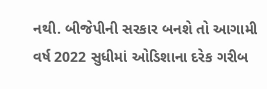નથી. બીજેપીની સરકાર બનશે તો આગામી વર્ષ 2022 સુધીમાં ઓડિશાના દરેક ગરીબ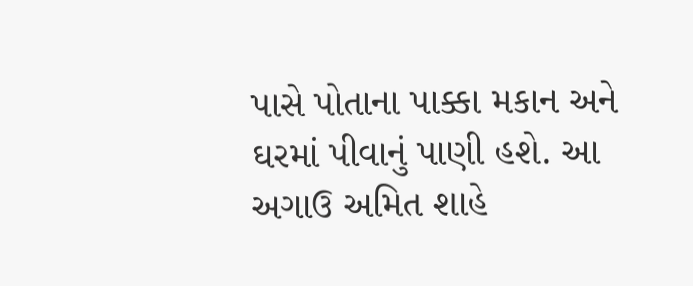પાસે પોતાના પાક્કા મકાન અને ઘરમાં પીવાનું પાણી હશે. આ અગાઉ અમિત શાહે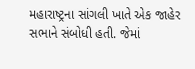મહારાષ્ટ્રના સાંગલી ખાતે એક જાહેર સભાને સંબોધી હતી. જેમાં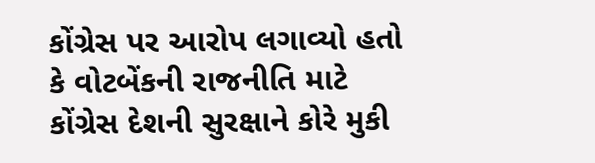કોંગ્રેસ પર આરોપ લગાવ્યો હતો કે વોટબેંકની રાજનીતિ માટે કોંગ્રેસ દેશની સુરક્ષાને કોરે મુકી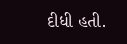દીધી હતી.